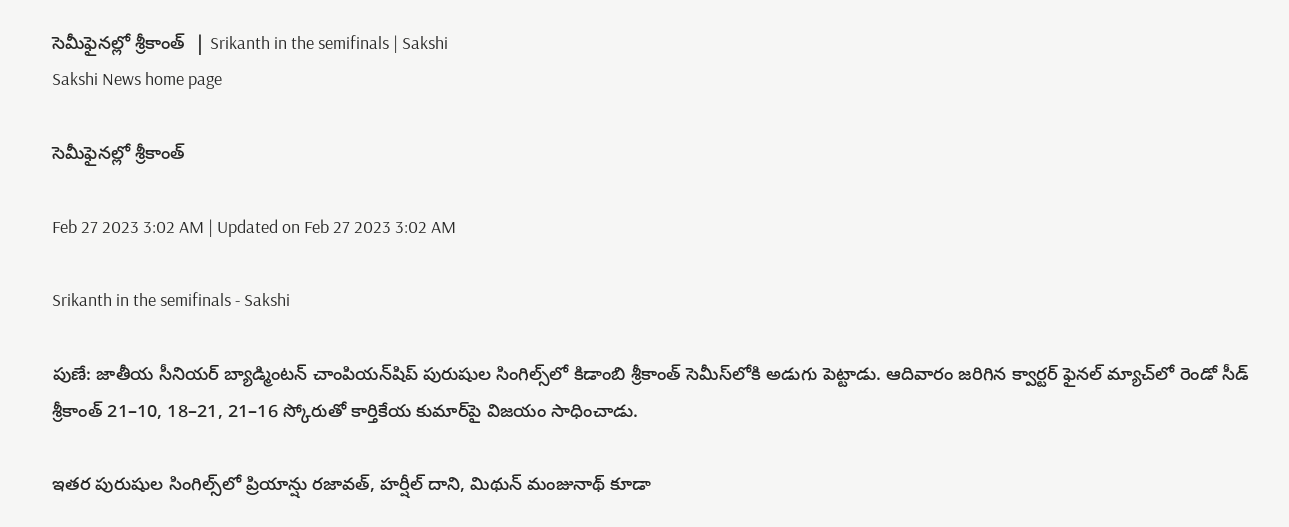సెమీఫైనల్లో శ్రీకాంత్‌  | Srikanth in the semifinals | Sakshi
Sakshi News home page

సెమీఫైనల్లో శ్రీకాంత్‌

Feb 27 2023 3:02 AM | Updated on Feb 27 2023 3:02 AM

Srikanth in the semifinals - Sakshi

పుణే: జాతీయ సీనియర్‌ బ్యాడ్మింటన్‌ చాంపియన్‌షిప్‌ పురుషుల సింగిల్స్‌లో కిడాంబి శ్రీకాంత్‌ సెమీస్‌లోకి అడుగు పెట్టాడు. ఆదివారం జరిగిన క్వార్టర్‌ ఫైనల్‌ మ్యాచ్‌లో రెండో సీడ్‌ శ్రీకాంత్‌ 21–10, 18–21, 21–16 స్కోరుతో కార్తికేయ కుమార్‌పై విజయం సాధించాడు.

ఇతర పురుషుల సింగిల్స్‌లో ప్రియాన్షు రజావత్, హర్షీల్‌ దాని, మిథున్‌ మంజునాథ్‌ కూడా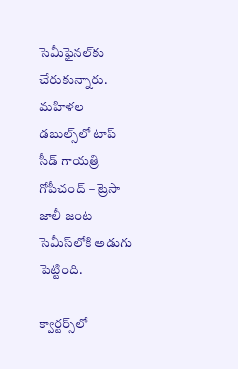సెమీఫైనల్‌కు చేరుకున్నారు. మహిళల డబుల్స్‌లో టాప్‌ సీడ్‌ గాయత్రి గోపీచంద్‌ – ట్రెసా జాలీ జంట సెమీస్‌లోకి అడుగు పెట్టింది.

క్వార్టర్స్‌లో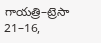గాయత్రి–ట్రెసా 21–16,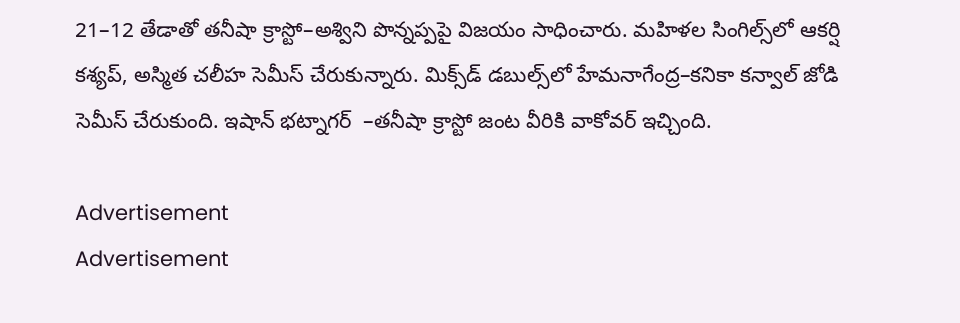21–12 తేడాతో తనీషా క్రాస్టో–అశ్విని పొన్నప్పపై విజయం సాధించారు. మహిళల సింగిల్స్‌లో ఆకర్షి కశ్యప్, అస్మిత చలీహ సెమీస్‌ చేరుకున్నారు. మిక్స్‌డ్‌ డబుల్స్‌లో హేమనాగేంద్ర–కనికా కన్వాల్‌ జోడి సెమీస్‌ చేరుకుంది. ఇషాన్‌ భట్నాగర్  –తనీషా క్రాస్టో జంట వీరికి వాకోవర్‌ ఇచ్చింది.

Advertisement
Advertisement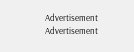Advertisement
Advertisement